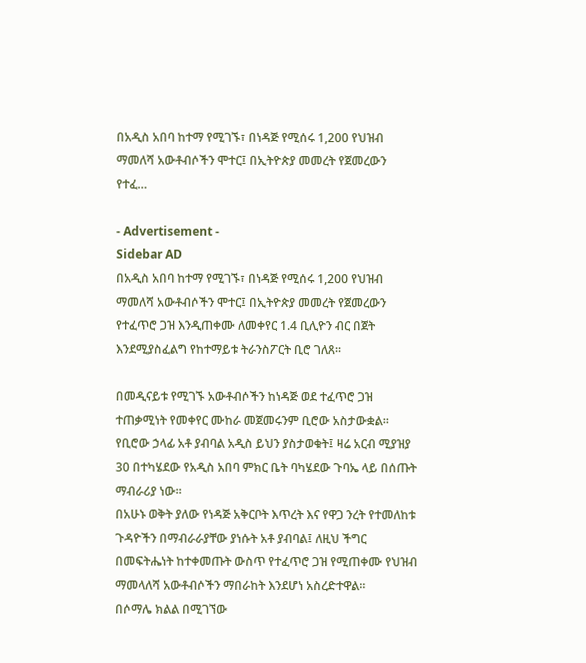በአዲስ አበባ ከተማ የሚገኙ፣ በነዳጅ የሚሰሩ 1,200 የህዝብ ማመለሻ አውቶብሶችን ሞተር፤ በኢትዮጵያ መመረት የጀመረውን የተፈ…

- Advertisement -
Sidebar AD
በአዲስ አበባ ከተማ የሚገኙ፣ በነዳጅ የሚሰሩ 1,200 የህዝብ ማመለሻ አውቶብሶችን ሞተር፤ በኢትዮጵያ መመረት የጀመረውን የተፈጥሮ ጋዝ እንዲጠቀሙ ለመቀየር 1.4 ቢሊዮን ብር በጀት እንደሚያስፈልግ የከተማይቱ ትራንስፖርት ቢሮ ገለጸ።

በመዲናይቱ የሚገኙ አውቶብሶችን ከነዳጅ ወደ ተፈጥሮ ጋዝ ተጠቃሚነት የመቀየር ሙከራ መጀመሩንም ቢሮው አስታውቋል።
የቢሮው ኃላፊ አቶ ያብባል አዲስ ይህን ያስታወቁት፤ ዛሬ አርብ ሚያዝያ 30 በተካሄደው የአዲስ አበባ ምክር ቤት ባካሄደው ጉባኤ ላይ በሰጡት ማብራሪያ ነው።
በአሁኑ ወቅት ያለው የነዳጅ አቅርቦት እጥረት እና የዋጋ ንረት የተመለከቱ ጉዳዮችን በማብራራያቸው ያነሱት አቶ ያብባል፤ ለዚህ ችግር በመፍትሔነት ከተቀመጡት ውስጥ የተፈጥሮ ጋዝ የሚጠቀሙ የህዝብ ማመላለሻ አውቶብሶችን ማበራከት እንደሆነ አስረድተዋል።
በሶማሌ ክልል በሚገኘው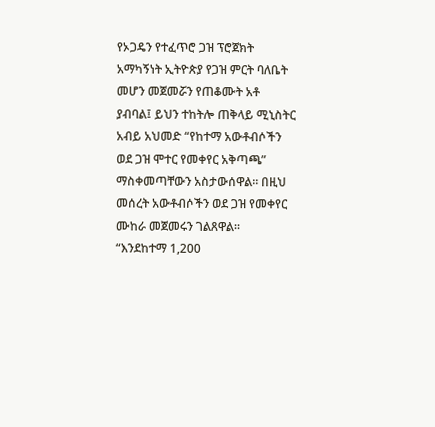የኦጋዴን የተፈጥሮ ጋዝ ፕሮጀክት አማካኝነት ኢትዮጵያ የጋዝ ምርት ባለቤት መሆን መጀመሯን የጠቆሙት አቶ ያብባል፤ ይህን ተከትሎ ጠቅላይ ሚኒስትር አብይ አህመድ “የከተማ አውቶብሶችን ወደ ጋዝ ሞተር የመቀየር አቅጣጫ” ማስቀመጣቸውን አስታውሰዋል። በዚህ መሰረት አውቶብሶችን ወደ ጋዝ የመቀየር ሙከራ መጀመሩን ገልጸዋል።
“እንደከተማ 1,200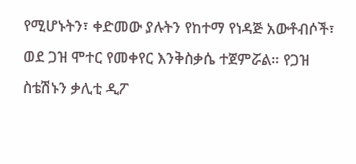የሚሆኑትን፣ ቀድመው ያሉትን የከተማ የነዳጅ አውቶብሶች፣ ወደ ጋዝ ሞተር የመቀየር እንቅስቃሴ ተጀምሯል። የጋዝ ስቴሽኑን ቃሊቲ ዲፖ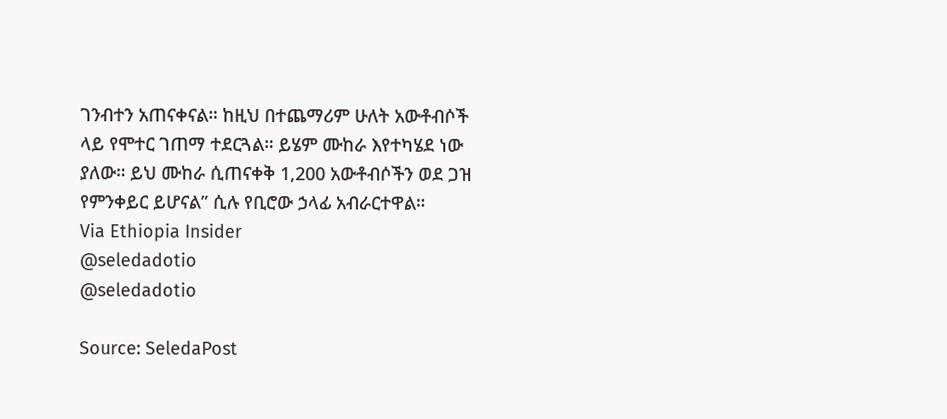ገንብተን አጠናቀናል። ከዚህ በተጨማሪም ሁለት አውቶብሶች ላይ የሞተር ገጠማ ተደርጓል። ይሄም ሙከራ እየተካሄደ ነው ያለው። ይህ ሙከራ ሲጠናቀቅ 1,200 አውቶብሶችን ወደ ጋዝ የምንቀይር ይሆናል” ሲሉ የቢሮው ኃላፊ አብራርተዋል።
Via Ethiopia Insider
@seledadotio
@seledadotio

Source: SeledaPost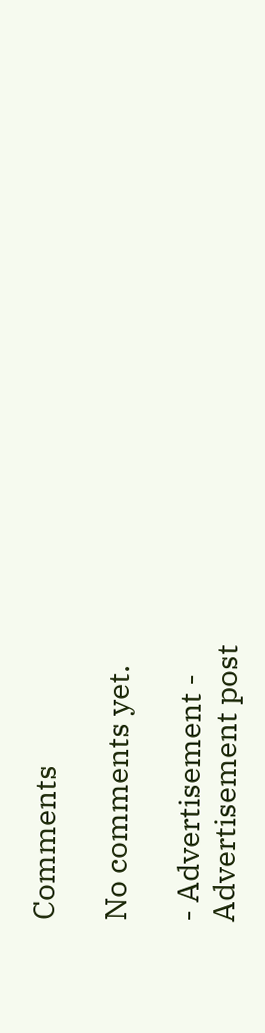Comments

No comments yet.

- Advertisement -
Advertisement post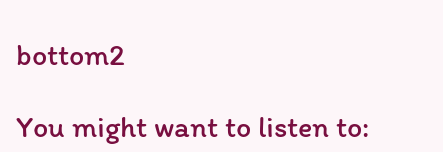bottom2

You might want to listen to: